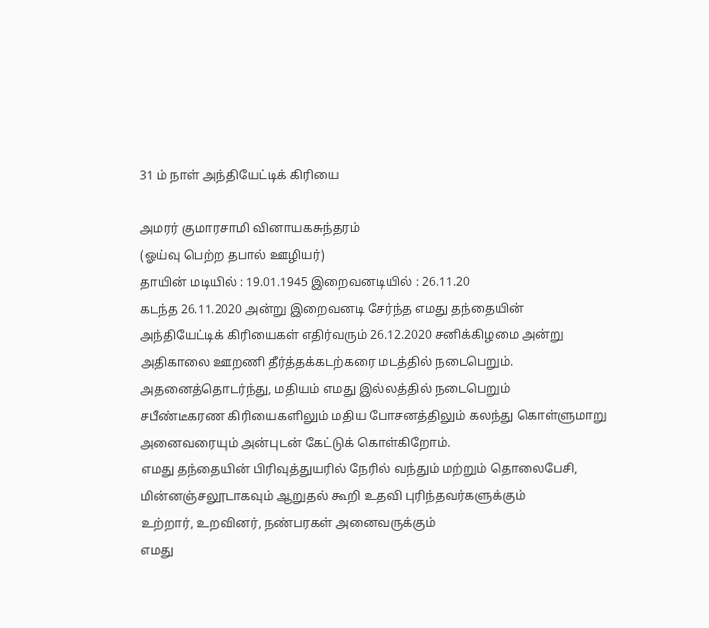31 ம் நாள் அந்தியேட்டிக் கிரியை

அமரர் குமாரசாமி வினாயகசுந்தரம்
(ஓய்வு பெற்ற தபால் ஊழியர்)
தாயின் மடியில் : 19.01.1945 இறைவனடியில் : 26.11.20
கடந்த 26.11.2020 அன்று இறைவனடி சேர்ந்த எமது தந்தையின்
அந்தியேட்டிக் கிரியைகள் எதிர்வரும் 26.12.2020 சனிக்கிழமை அன்று
அதிகாலை ஊறணி தீர்த்தக்கடற்கரை மடத்தில் நடைபெறும்.
அதனைத்தொடர்ந்து, மதியம் எமது இல்லத்தில் நடைபெறும்
சபீண்டீகரண கிரியைகளிலும் மதிய போசனத்திலும் கலந்து கொள்ளுமாறு
அனைவரையும் அன்புடன் கேட்டுக் கொள்கிறோம்.
எமது தந்தையின் பிரிவுத்துயரில் நேரில் வந்தும் மற்றும் தொலைபேசி,
மின்னஞ்சலூடாகவும் ஆறுதல் கூறி உதவி புரிந்தவர்களுக்கும்
உற்றார், உறவினர், நண்பரகள் அனைவருக்கும்
எமது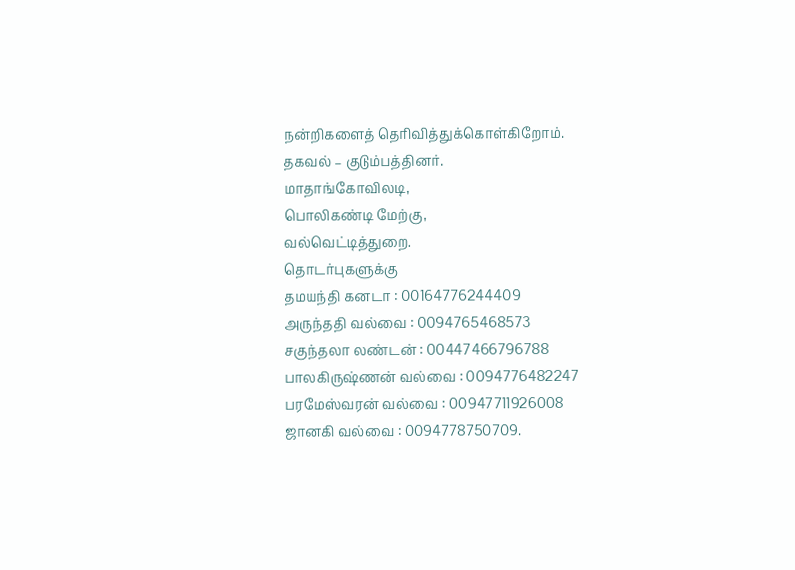நன்றிகளைத் தெரிவித்துக்கொள்கிறோம்.
தகவல் – குடும்பத்தினர்.
மாதாங்கோவிலடி,
பொலிகண்டி மேற்கு,
வல்வெட்டித்துறை.
தொடர்புகளுக்கு
தமயந்தி கனடா : 00164776244409
அருந்ததி வல்வை : 0094765468573
சகுந்தலா லண்டன் : 00447466796788
பாலகிருஷ்ணன் வல்வை : 0094776482247
பரமேஸ்வரன் வல்வை : 00947711926008
ஜானகி வல்வை : 0094778750709.